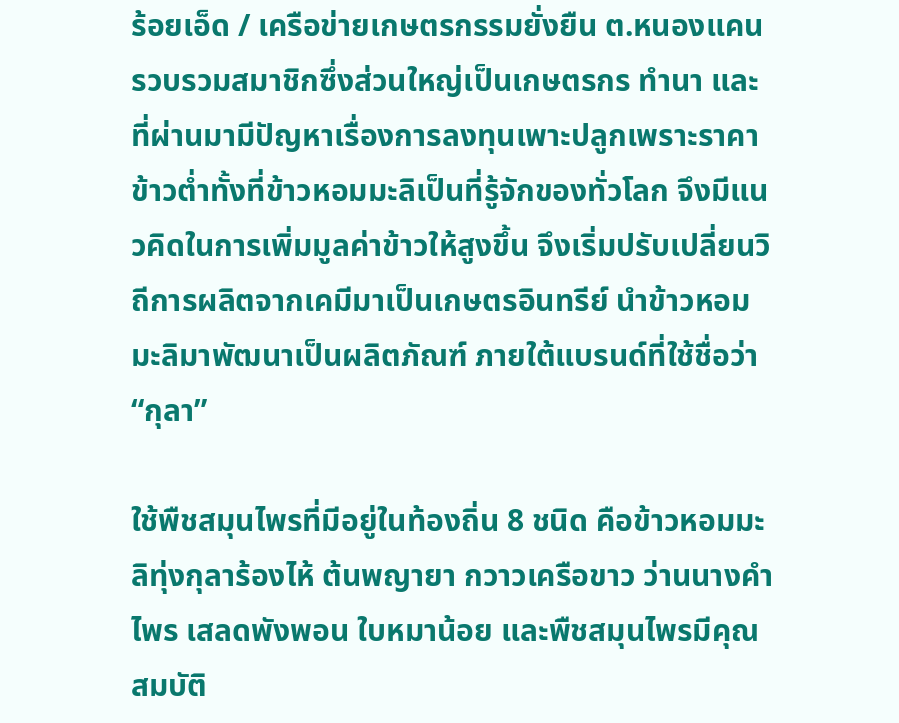ร้อยเอ็ด / เครือข่ายเกษตรกรรมยั่งยืน ต.หนองแคน รวบรวมสมาชิกซึ่งส่วนใหญ่เป็นเกษตรกร ทำนา และที่ผ่านมามีปัญหาเรื่องการลงทุนเพาะปลูกเพราะราคาข้าวต่ำทั้งที่ข้าวหอมมะลิเป็นที่รู้จักของทั่วโลก จึงมีแนวคิดในการเพิ่มมูลค่าข้าวให้สูงขึ้น จึงเริ่มปรับเปลี่ยนวิถีการผลิตจากเคมีมาเป็นเกษตรอินทรีย์ นำข้าวหอมมะลิมาพัฒนาเป็นผลิตภัณฑ์ ภายใต้แบรนด์ที่ใช้ชื่อว่า “กุลา”

ใช้พืชสมุนไพรที่มีอยู่ในท้องถิ่น 8 ชนิด คือข้าวหอมมะลิทุ่งกุลาร้องไห้ ต้นพญายา กวาวเครือขาว ว่านนางคำ ไพร เสลดพังพอน ใบหมาน้อย และพืชสมุนไพรมีคุณสมบัติ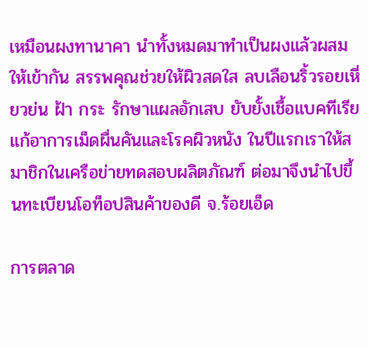เหมือนผงทานาคา นำทั้งหมดมาทำเป็นผงแล้วผสมให้เข้ากัน สรรพคุณช่วยให้ผิวสดใส ลบเลือนริ้วรอยเหี่ยวย่น ฝ้า กระ รักษาแผลอักเสบ ยับยั้งเชื้อแบคทีเรีย แก้อาการเม็ดผื่นคันและโรคผิวหนัง ในปีแรกเราให้สมาชิกในเครือข่ายทดสอบผลิตภัณฑ์ ต่อมาจึงนำไปขึ้นทะเบียนโอท็อปสินค้าของดี จ.ร้อยเอ็ด

การตลาด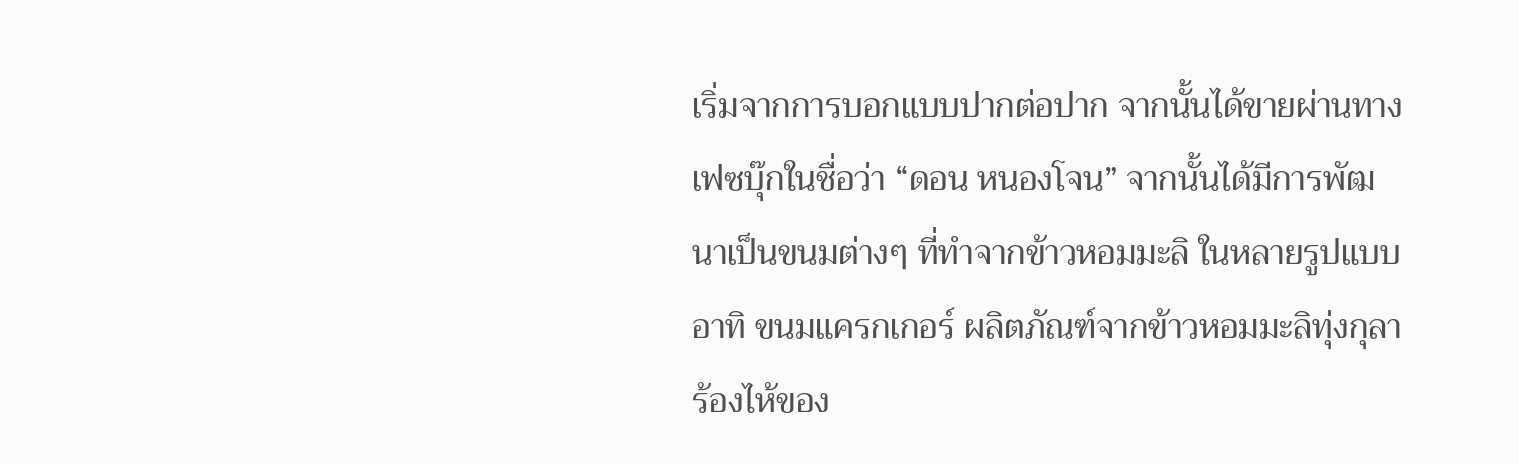เริ่มจากการบอกแบบปากต่อปาก จากนั้นได้ขายผ่านทางเฟซบุ๊กในชื่อว่า “ดอน หนองโจน” จากนั้นได้มีการพัฒนาเป็นขนมต่างๆ ที่ทำจากข้าวหอมมะลิ ในหลายรูปแบบ อาทิ ขนมแครกเกอร์ ผลิตภัณฑ์จากข้าวหอมมะลิทุ่งกุลาร้องไห้ของ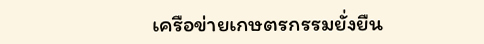เครือข่ายเกษตรกรรมยั่งยืน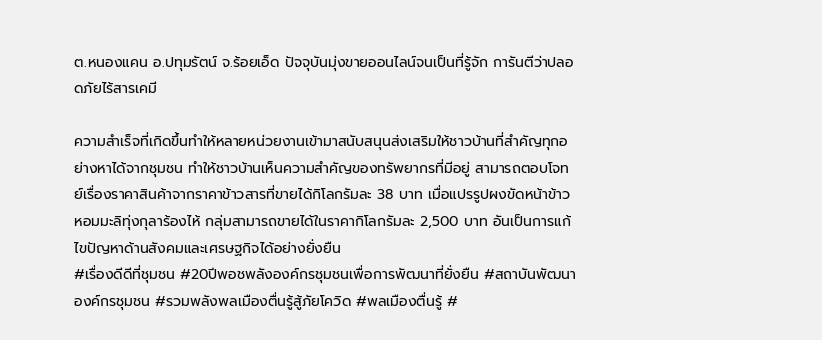ต.หนองแคน อ.ปทุมรัตน์ จ.ร้อยเอ็ด ปัจจุบันมุ่งขายออนไลน์จนเป็นที่รู้จัก การันตีว่าปลอดภัยไร้สารเคมี

ความสำเร็จที่เกิดขึ้นทำให้หลายหน่วยงานเข้ามาสนับสนุนส่งเสริมให้ชาวบ้านที่สำคัญทุกอย่างหาได้จากชุมชน ทำให้ชาวบ้านเห็นความสำคัญของทรัพยากรที่มีอยู่ สามารถตอบโจทย์เรื่องราคาสินค้าจากราคาข้าวสารที่ขายได้กิโลกรัมละ 38 บาท เมื่อแปรรูปผงขัดหน้าข้าวหอมมะลิทุ่งกุลาร้องไห้ กลุ่มสามารถขายได้ในราคากิโลกรัมละ 2,500 บาท อันเป็นการแก้ไขปัญหาด้านสังคมและเศรษฐกิจได้อย่างยั่งยืน
#เรื่องดีดีที่ชุมชน #20ปีพอชพลังองค์กรชุมชนเพื่อการพัฒนาที่ยั่งยืน #สถาบันพัฒนาองค์กรชุมชน #รวมพลังพลเมืองตื่นรู้สู้ภัยโควิด #พลเมืองตื่นรู้ #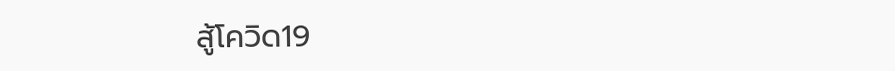สู้โควิด19